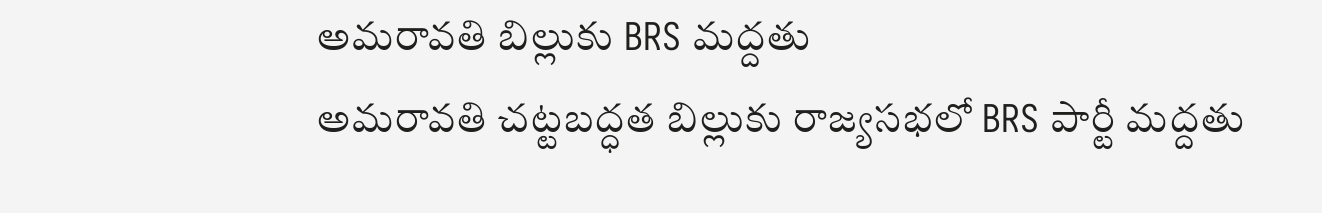అమరావతి బిల్లుకు BRS మద్దతు
అమరావతి చట్టబద్ధత బిల్లుకు రాజ్యసభలో BRS పార్టీ మద్దతు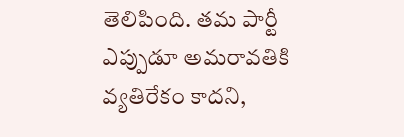తెలిపింది. తమ పార్టీ ఎప్పుడూ అమరావతికి వ్యతిరేకం కాదని,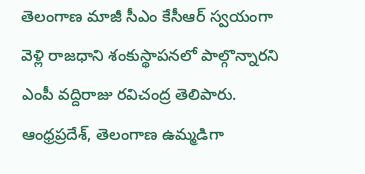తెలంగాణ మాజీ సీఎం కేసీఆర్ స్వయంగా వెళ్లి రాజధాని శంకుస్థాపనలో పాల్గొన్నారని ఎంపీ వద్దిరాజు రవిచంద్ర తెలిపారు. ఆంధ్రప్రదేశ్, తెలంగాణ ఉమ్మడిగా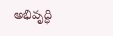అభివృద్ధి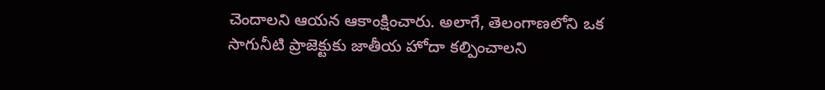చెందాలని ఆయన ఆకాంక్షించారు. అలాగే, తెలంగాణలోని ఒక సాగునీటి ప్రాజెక్టుకు జాతీయ హోదా కల్పించాలని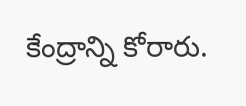కేంద్రాన్ని కోరారు.